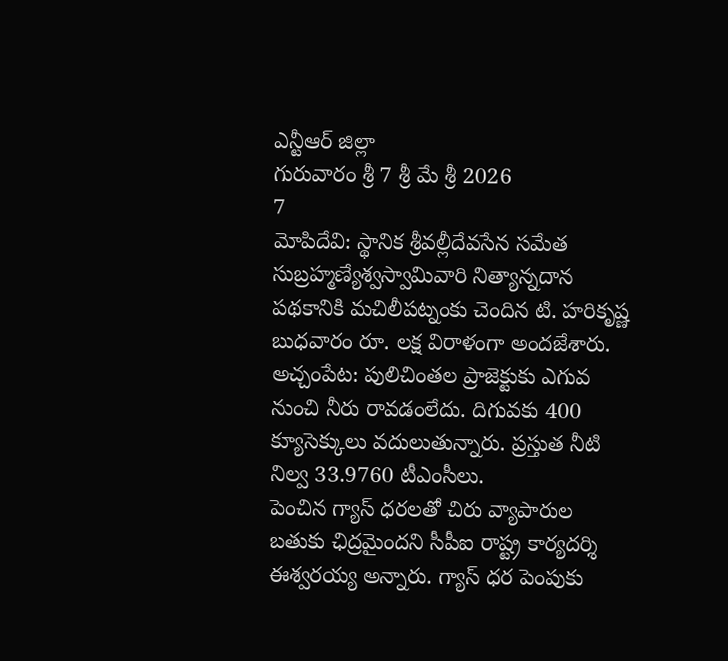ఎన్టీఆర్ జిల్లా
గురువారం శ్రీ 7 శ్రీ మే శ్రీ 2026
7
మోపిదేవి: స్థానిక శ్రీవల్లీదేవసేన సమేత సుబ్రహ్మణ్యేశ్వస్వామివారి నిత్యాన్నదాన పథకానికి మచిలీపట్నంకు చెందిన టి. హరికృష్ణ బుధవారం రూ. లక్ష విరాళంగా అందజేశారు.
అచ్చంపేట: పులిచింతల ప్రాజెక్టుకు ఎగువ నుంచి నీరు రావడంలేదు. దిగువకు 400 క్యూసెక్కులు వదులుతున్నారు. ప్రస్తుత నీటి నిల్వ 33.9760 టీఎంసీలు.
పెంచిన గ్యాస్ ధరలతో చిరు వ్యాపారుల బతుకు ఛిద్రమైందని సీపీఐ రాష్ట్ర కార్యదర్శి ఈశ్వరయ్య అన్నారు. గ్యాస్ ధర పెంపుకు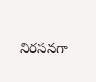నిరసనగా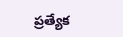ప్రత్యేక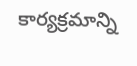కార్యక్రమాన్ని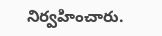నిర్వహించారు.